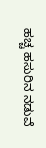ಹಚ್ಚ ಹಸುರಿನ ನಡುವೆ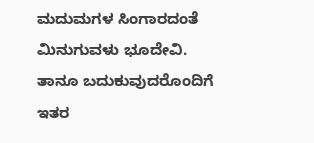ಮದುಮಗಳ ಸಿಂಗಾರದಂತೆ
ಮಿನುಗುವಳು ಭೂದೇವಿ.
ತಾನೂ ಬದುಕುವುದರೊಂದಿಗೆ
ಇತರ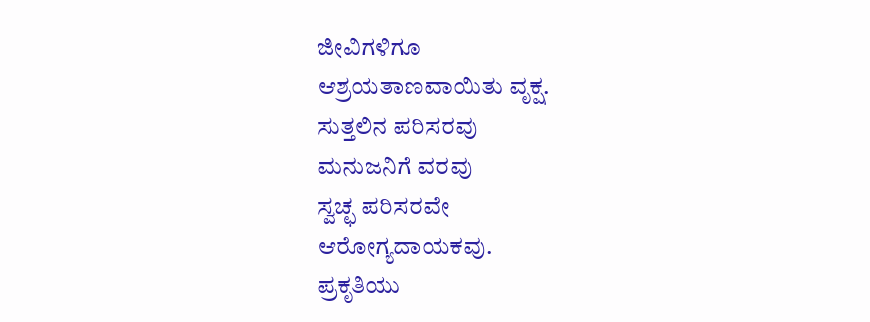ಜೀವಿಗಳಿಗೂ
ಆಶ್ರಯತಾಣವಾಯಿತು ವೃಕ್ಷ.
ಸುತ್ತಲಿನ ಪರಿಸರವು
ಮನುಜನಿಗೆ ವರವು
ಸ್ವಚ್ಛ ಪರಿಸರವೇ
ಆರೋಗ್ಯದಾಯಕವು.
ಪ್ರಕೃತಿಯು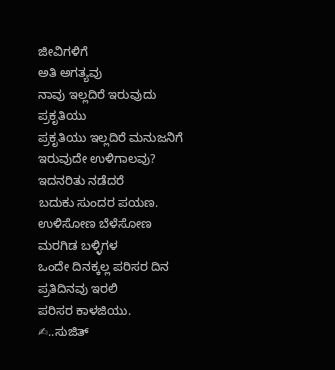ಜೀವಿಗಳಿಗೆ
ಅತಿ ಅಗತ್ಯವು
ನಾವು ಇಲ್ಲದಿರೆ ಇರುವುದು
ಪ್ರಕೃತಿಯು
ಪ್ರಕೃತಿಯು ಇಲ್ಲದಿರೆ ಮನುಜನಿಗೆ
ಇರುವುದೇ ಉಳಿಗಾಲವು?
ಇದನರಿತು ನಡೆದರೆ
ಬದುಕು ಸುಂದರ ಪಯಣ.
ಉಳಿಸೋಣ ಬೆಳೆಸೋಣ
ಮರಗಿಡ ಬಳ್ಳಿಗಳ
ಒಂದೇ ದಿನಕ್ಕಲ್ಲ ಪರಿಸರ ದಿನ
ಪ್ರತಿದಿನವು ಇರಲಿ
ಪರಿಸರ ಕಾಳಜಿಯು.
✍..ಸುಜಿತ್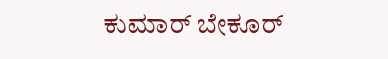ಕುಮಾರ್ ಬೇಕೂರ್